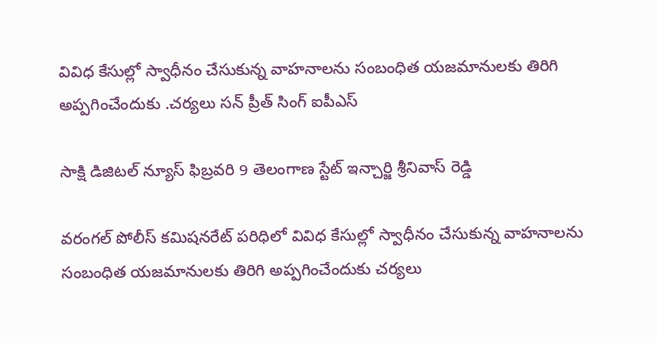వివిధ కేసుల్లో స్వాధీనం చేసుకున్న వాహనాలను సంబంధిత యజమానులకు తిరిగి అప్పగించేందుకు .చర్యలు సన్ ప్రీత్ సింగ్ ఐపీఎస్

సాక్షి డిజిటల్ న్యూస్ ఫిబ్రవరి 9 తెలంగాణ స్టేట్ ఇన్చార్జి శ్రీనివాస్ రెడ్డి

వరంగల్ పోలీస్ కమిషనరేట్ పరిధిలో వివిధ కేసుల్లో స్వాధీనం చేసుకున్న వాహనాలను సంబంధిత యజమానులకు తిరిగి అప్పగించేందుకు చర్యలు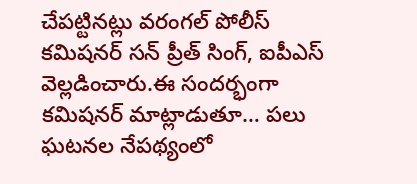చేపట్టినట్లు వరంగల్ పోలీస్ కమిషనర్ సన్ ప్రీత్ సింగ్, ఐపీఎస్ వెల్లడించారు.ఈ సందర్భంగా కమిషనర్ మాట్లాడుతూ… పలు ఘటనల నేపథ్యంలో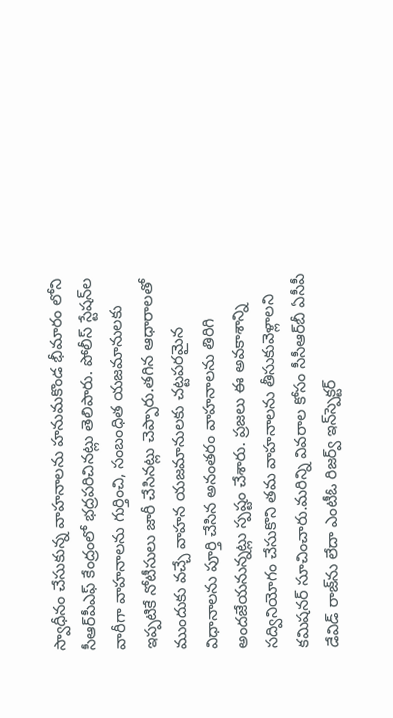స్వాధీనం చేసుకున్న వాహనాలను హనుమకొండ భీమారం లోని సీఆర్‌పీఎఫ్ కేంద్రంలో భద్రపరిచినట్లు తెలిపారు. పోలీస్ స్టేషన్‌ల వారీగా వాహనాలను గుర్తించి, సంబంధిత యజమానులకు ఇప్పటికే నోటీసులు జారీ చేసినట్లు చెప్పారు.తగిన ఆధారాలతో ముందుకు వచ్చే వాహన యజమానులకు చట్టపరమైన విధానాలను పూర్తి చేసిన అనంతరం వాహనాలను తిరిగి అందజేయనున్నట్లు స్పష్టం చేశారు. ప్రజలు ఈ అవకాశాన్ని సద్వినియోగం చేసుకొని తమ వాహనాలను తీసుకువెళ్లాలని కమిషనర్ సూచించారు.మరిన్ని వివరాల కోసం సీసీఆర్‌బీ ఏసీపీ డేవిడ్ రాజ్‌ను లేదా ఎంటీఓ రిజర్వ్ ఇన్‌స్పెక్టర్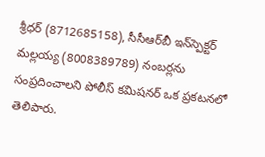శ్రీధర్ (8712685158), సీసీఆర్‌బీ ఇన్‌స్పెక్టర్ మల్లయ్య (8008389789) నంబర్లను సంప్రదించాలని పోలీస్ కమిషనర్ ఒక ప్రకటనలో తెలిపారు.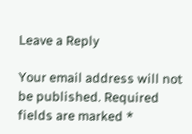Leave a Reply

Your email address will not be published. Required fields are marked *